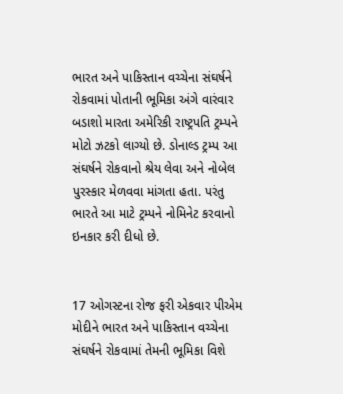ભારત અને પાકિસ્તાન વચ્ચેના સંઘર્ષને રોકવામાં પોતાની ભૂમિકા અંગે વારંવાર બડાશો મારતા અમેરિકી રાષ્ટ્રપતિ ટ્રમ્પને મોટો ઝટકો લાગ્યો છે. ડોનાલ્ડ ટ્રમ્પ આ સંઘર્ષને રોકવાનો શ્રેય લેવા અને નોબેલ પુરસ્કાર મેળવવા માંગતા હતા. પરંતુ ભારતે આ માટે ટ્રમ્પને નોમિનેટ કરવાનો ઇનકાર કરી દીધો છે.


17 ઓગસ્ટના રોજ ફરી એકવાર પીએમ મોદીને ભારત અને પાકિસ્તાન વચ્ચેના સંઘર્ષને રોકવામાં તેમની ભૂમિકા વિશે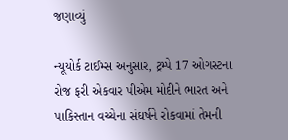જણાવ્યું

ન્યૂયોર્ક ટાઈમ્સ અનુસાર, ટ્રમ્પે 17 ઓગસ્ટના રોજ ફરી એકવાર પીએમ મોદીને ભારત અને પાકિસ્તાન વચ્ચેના સંઘર્ષને રોકવામાં તેમની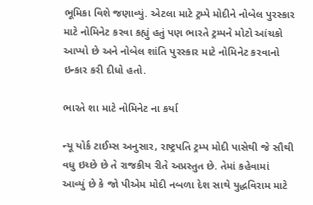ભૂમિકા વિશે જણાવ્યું. એટલા માટે ટ્રમ્પે મોદીને નોબેલ પુરસ્કાર માટે નોમિનેટ કરવા કહ્યું હતું પણ ભારતે ટ્રમ્પને મોટો આંચકો આપ્યો છે અને નોબેલ શાંતિ પુરસ્કાર માટે નોમિનેટ કરવાનો ઇન્કાર કરી દીધો હતો.

ભારતે શા માટે નોમિનેટ ના કર્યા

ન્યૂ યોર્ક ટાઈમ્સ અનુસાર, રાષ્ટ્રપતિ ટ્રમ્પ મોદી પાસેથી જે સૌથી વધુ ઇચ્છે છે તે રાજકીય રીતે અપ્રસ્તુત છે. તેમાં કહેવામાં આવ્યું છે કે જો પીએમ મોદી નબળા દેશ સાથે યુદ્ધવિરામ માટે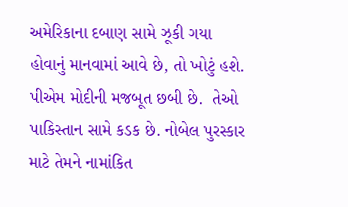અમેરિકાના દબાણ સામે ઝૂકી ગયા હોવાનું માનવામાં આવે છે, તો ખોટું હશે. પીએમ મોદીની મજબૂત છબી છે.  તેઓ પાકિસ્તાન સામે કડક છે. નોબેલ પુરસ્કાર માટે તેમને નામાંકિત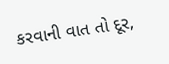કરવાની વાત તો દૂર,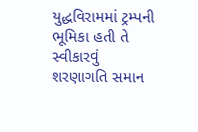યુદ્ધવિરામમાં ટ્રમ્પની ભૂમિકા હતી તે સ્વીકારવું શરણાગતિ સમાન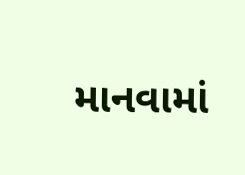માનવામાં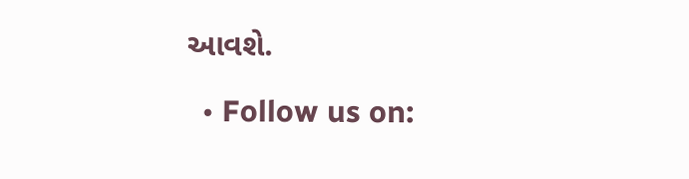આવશે.

  • Follow us on: